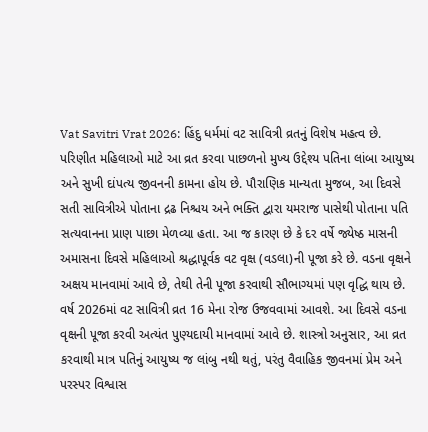Vat Savitri Vrat 2026: હિંદુ ધર્મમાં વટ સાવિત્રી વ્રતનું વિશેષ મહત્વ છે. પરિણીત મહિલાઓ માટે આ વ્રત કરવા પાછળનો મુખ્ય ઉદ્દેશ્ય પતિના લાંબા આયુષ્ય અને સુખી દાંપત્ય જીવનની કામના હોય છે. પૌરાણિક માન્યતા મુજબ, આ દિવસે સતી સાવિત્રીએ પોતાના દ્રઢ નિશ્ચય અને ભક્તિ દ્વારા યમરાજ પાસેથી પોતાના પતિ સત્યવાનના પ્રાણ પાછા મેળવ્યા હતા. આ જ કારણ છે કે દર વર્ષે જ્યેષ્ઠ માસની અમાસના દિવસે મહિલાઓ શ્રદ્ધાપૂર્વક વટ વૃક્ષ (વડલા)ની પૂજા કરે છે. વડના વૃક્ષને અક્ષય માનવામાં આવે છે, તેથી તેની પૂજા કરવાથી સૌભાગ્યમાં પણ વૃદ્ધિ થાય છે.
વર્ષ 2026માં વટ સાવિત્રી વ્રત 16 મેના રોજ ઉજવવામાં આવશે. આ દિવસે વડના વૃક્ષની પૂજા કરવી અત્યંત પુણ્યદાયી માનવામાં આવે છે. શાસ્ત્રો અનુસાર, આ વ્રત કરવાથી માત્ર પતિનું આયુષ્ય જ લાંબુ નથી થતું, પરંતુ વૈવાહિક જીવનમાં પ્રેમ અને પરસ્પર વિશ્વાસ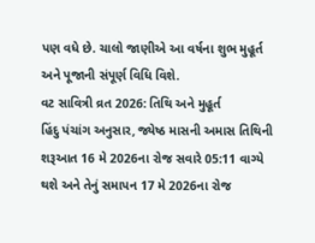પણ વધે છે. ચાલો જાણીએ આ વર્ષના શુભ મુહૂર્ત અને પૂજાની સંપૂર્ણ વિધિ વિશે.
વટ સાવિત્રી વ્રત 2026: તિથિ અને મુહૂર્ત
હિંદુ પંચાંગ અનુસાર, જ્યેષ્ઠ માસની અમાસ તિથિની શરૂઆત 16 મે 2026ના રોજ સવારે 05:11 વાગ્યે થશે અને તેનું સમાપન 17 મે 2026ના રોજ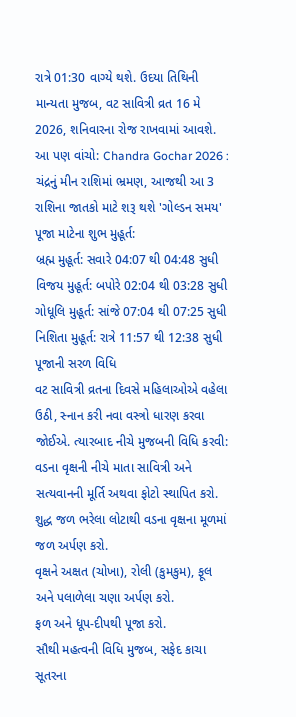રાત્રે 01:30 વાગ્યે થશે. ઉદયા તિથિની માન્યતા મુજબ, વટ સાવિત્રી વ્રત 16 મે 2026, શનિવારના રોજ રાખવામાં આવશે.
આ પણ વાંચો: Chandra Gochar 2026 : ચંદ્રનું મીન રાશિમાં ભ્રમણ, આજથી આ 3 રાશિના જાતકો માટે શરૂ થશે 'ગોલ્ડન સમય'
પૂજા માટેના શુભ મુહૂર્ત:
બ્રહ્મ મુહૂર્ત: સવારે 04:07 થી 04:48 સુધી
વિજય મુહૂર્ત: બપોરે 02:04 થી 03:28 સુધી
ગોધૂલિ મુહૂર્ત: સાંજે 07:04 થી 07:25 સુધી
નિશિતા મુહૂર્ત: રાત્રે 11:57 થી 12:38 સુધી
પૂજાની સરળ વિધિ
વટ સાવિત્રી વ્રતના દિવસે મહિલાઓએ વહેલા ઉઠી, સ્નાન કરી નવા વસ્ત્રો ધારણ કરવા જોઈએ. ત્યારબાદ નીચે મુજબની વિધિ કરવી:
વડના વૃક્ષની નીચે માતા સાવિત્રી અને સત્યવાનની મૂર્તિ અથવા ફોટો સ્થાપિત કરો.
શુદ્ધ જળ ભરેલા લોટાથી વડના વૃક્ષના મૂળમાં જળ અર્પણ કરો.
વૃક્ષને અક્ષત (ચોખા), રોલી (કુમકુમ), ફૂલ અને પલાળેલા ચણા અર્પણ કરો.
ફળ અને ધૂપ-દીપથી પૂજા કરો.
સૌથી મહત્વની વિધિ મુજબ, સફેદ કાચા સૂતરના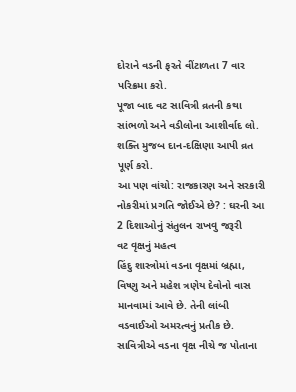દોરાને વડની ફરતે વીંટાળતા 7 વાર પરિક્રમા કરો.
પૂજા બાદ વટ સાવિત્રી વ્રતની કથા સાંભળો અને વડીલોના આશીર્વાદ લો.
શક્તિ મુજબ દાન-દક્ષિણા આપી વ્રત પૂર્ણ કરો.
આ પણ વાંચો: રાજકારણ અને સરકારી નોકરીમાં પ્રગતિ જોઈએ છે? : ઘરની આ 2 દિશાઓનું સંતુલન રાખવુ જરૂરી
વટ વૃક્ષનું મહત્વ
હિંદુ શાસ્ત્રોમાં વડના વૃક્ષમાં બ્રહ્મા, વિષ્ણુ અને મહેશ ત્રણેય દેવોનો વાસ માનવામાં આવે છે. તેની લાંબી વડવાઈઓ અમરત્વનું પ્રતીક છે. સાવિત્રીએ વડના વૃક્ષ નીચે જ પોતાના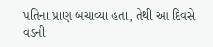પતિના પ્રાણ બચાવ્યા હતા, તેથી આ દિવસે વડની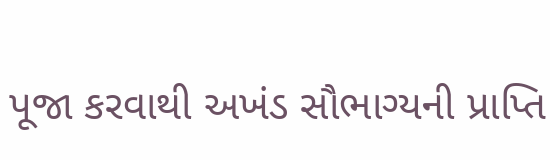પૂજા કરવાથી અખંડ સૌભાગ્યની પ્રાપ્તિ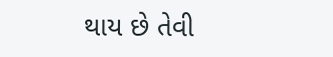થાય છે તેવી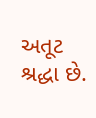અતૂટ શ્રદ્ધા છે.